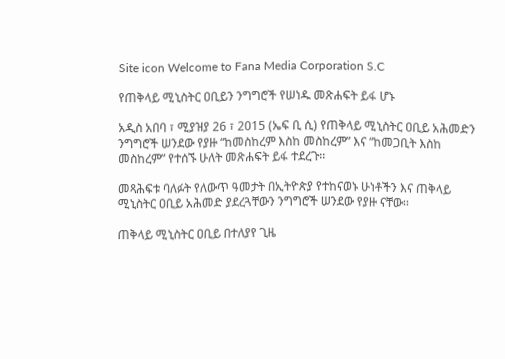Site icon Welcome to Fana Media Corporation S.C

የጠቅላይ ሚኒስትር ዐቢይን ንግግሮች የሠነዱ መጽሐፍት ይፋ ሆኑ

አዲስ አበባ ፣ ሚያዝያ 26 ፣ 2015 (ኤፍ ቢ ሲ) የጠቅላይ ሚኒስትር ዐቢይ አሕመድን ንግግሮች ሠንደው የያዙ “ከመስከረም እስከ መስከረም” እና “ከመጋቢት እስከ መስከረም” የተሰኙ ሁለት መጽሐፍት ይፋ ተደረጉ፡፡

መጻሕፍቱ ባለፉት የለውጥ ዓመታት በኢትዮጵያ የተከናወኑ ሁነቶችን እና ጠቅላይ ሚኒስትር ዐቢይ አሕመድ ያደረጓቸውን ንግግሮች ሠንደው የያዙ ናቸው፡፡

ጠቅላይ ሚኒስትር ዐቢይ በተለያየ ጊዜ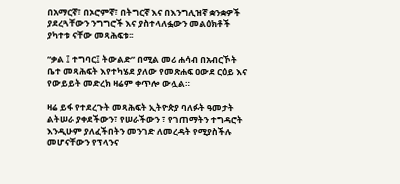በአማርኛ፣ በኦሮምኛ፣ በትግርኛ እና በእንግሊዝኛ ቋንቋዎች ያደረጓቸውን ንግግሮች እና ያስተላለፏውን መልዕክቶች ያካተቱ ናቸው መጻሕፍቱ፡፡

“ቃል ፤ ተግባር፤ ትውልድ” በሚል መሪ ሐሳብ በአብርኾት ቤተ መጻሕፍት እየተካሄደ ያለው የመጽሐፍ ዐውደ ርዕይ እና የውይይት መድረክ ዛሬም ቀጥሎ ውሏል።

ዛሬ ይፋ የተደረጉት መጻሕፍት ኢትዮጵያ ባለፉት ዓመታት ልትሠራ ያቀደችውን፣ የሠራችውን ፣ የገጠማትን ተግዳሮት እንዲሁም ያለፈችበትን መንገድ ለመረዳት የሚያስችሉ መሆናቸውን የፕላንና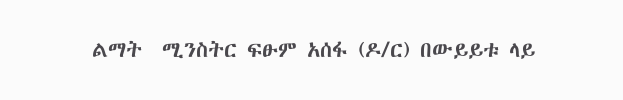ልማት  ሚንስትር ፍፁም አሰፋ (ዶ/ር) በውይይቱ ላይ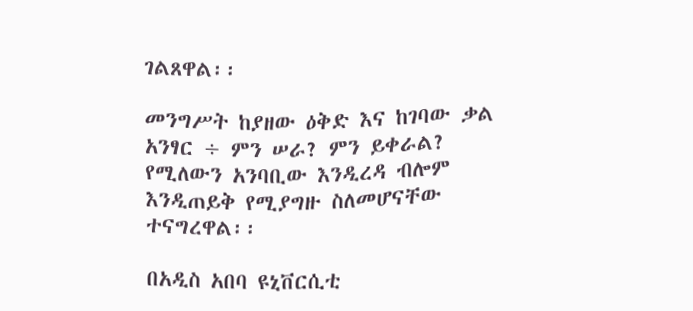ገልጸዋል፡፡

መንግሥት ከያዘው ዕቅድ እና ከገባው ቃል አንፃር ÷ ምን ሠራ? ምን ይቀራል? የሚለውን አንባቢው እንዲረዳ ብሎም እንዲጠይቅ የሚያግዙ ስለመሆናቸው ተናግረዋል፡፡

በአዲስ አበባ ዩኒቨርሲቲ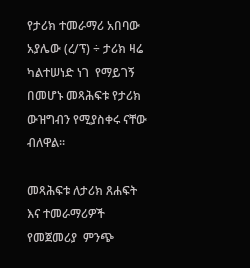የታሪክ ተመራማሪ አበባው አያሌው (ረ/ፕ) ÷ ታሪክ ዛሬ ካልተሠነድ ነገ  የማይገኝ በመሆኑ መጻሕፍቱ የታሪክ ውዝግብን የሚያስቀሩ ናቸው ብለዋል፡፡

መጻሕፍቱ ለታሪክ ጸሐፍት እና ተመራማሪዎች የመጀመሪያ  ምንጭ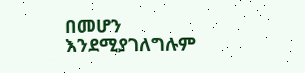በመሆን  እንደሚያገለግሉም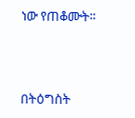ነው የጠቆሙት፡፡



በትዕግስት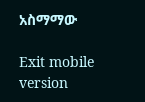አስማማው

Exit mobile version